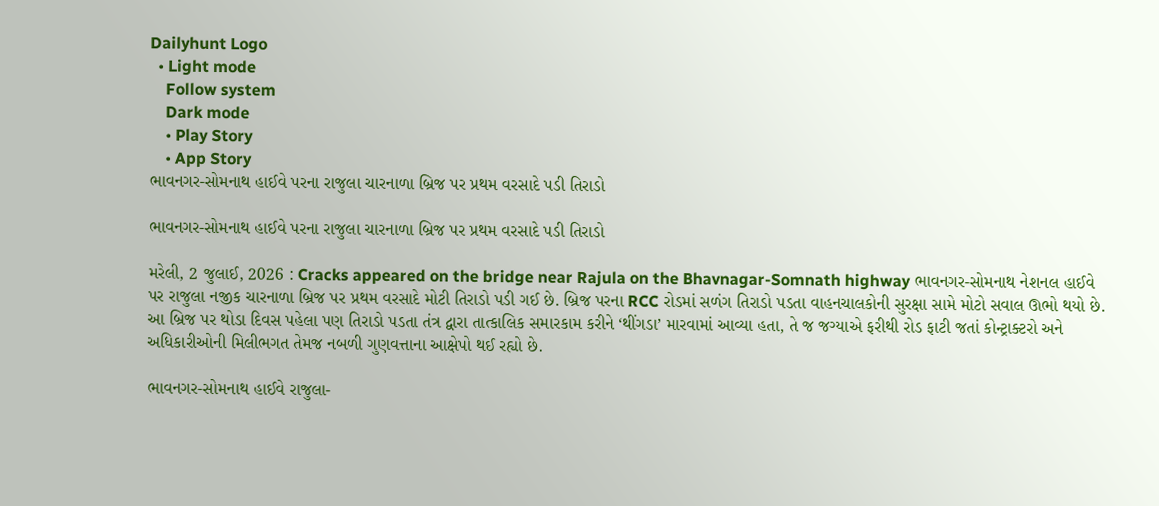Dailyhunt Logo
  • Light mode
    Follow system
    Dark mode
    • Play Story
    • App Story
ભાવનગર-સોમનાથ હાઈવે પરના રાજુલા ચારનાળા બ્રિજ પર પ્રથમ વરસાદે પડી તિરાડો

ભાવનગર-સોમનાથ હાઈવે પરના રાજુલા ચારનાળા બ્રિજ પર પ્રથમ વરસાદે પડી તિરાડો

મરેલી, 2 જુલાઈ, 2026 : Cracks appeared on the bridge near Rajula on the Bhavnagar-Somnath highway ભાવનગર-સોમનાથ નેશનલ હાઈવે પર રાજુલા નજીક ચારનાળા બ્રિજ પર પ્રથમ વરસાદે મોટી તિરાડો પડી ગઈ છે. બ્રિજ પરના RCC રોડમાં સળંગ તિરાડો પડતા વાહનચાલકોની સુરક્ષા સામે મોટો સવાલ ઊભો થયો છે. આ બ્રિજ પર થોડા દિવસ પહેલા પણ તિરાડો પડતા તંત્ર દ્વારા તાત્કાલિક સમારકામ કરીને ‘થીંગડા’ મારવામાં આવ્યા હતા, તે જ જગ્યાએ ફરીથી રોડ ફાટી જતાં કોન્ટ્રાક્ટરો અને અધિકારીઓની મિલીભગત તેમજ નબળી ગુણવત્તાના આક્ષેપો થઈ રહ્યો છે.

ભાવનગર-સોમનાથ હાઈવે રાજુલા-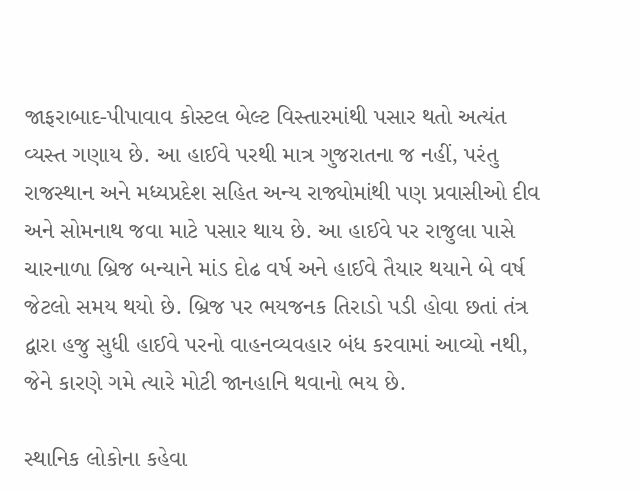જાફરાબાદ-પીપાવાવ કોસ્ટલ બેલ્ટ વિસ્તારમાંથી પસાર થતો અત્યંત વ્યસ્ત ગણાય છે. આ હાઈવે પરથી માત્ર ગુજરાતના જ નહીં, પરંતુ રાજસ્થાન અને મધ્યપ્રદેશ સહિત અન્ય રાજ્યોમાંથી પણ પ્રવાસીઓ દીવ અને સોમનાથ જવા માટે પસાર થાય છે. આ હાઈવે પર રાજુલા પાસે ચારનાળા બ્રિજ બન્યાને માંડ દોઢ વર્ષ અને હાઈવે તૈયાર થયાને બે વર્ષ જેટલો સમય થયો છે. બ્રિજ પર ભયજનક તિરાડો પડી હોવા છતાં તંત્ર દ્વારા હજુ સુધી હાઈવે પરનો વાહનવ્યવહાર બંધ કરવામાં આવ્યો નથી, જેને કારણે ગમે ત્યારે મોટી જાનહાનિ થવાનો ભય છે.

સ્થાનિક લોકોના કહેવા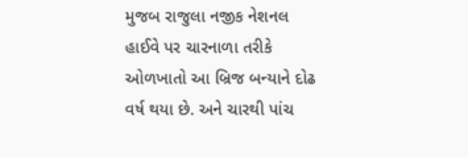મુજબ રાજુલા નજીક નેશનલ હાઈવે પર ચારનાળા તરીકે ઓળખાતો આ બ્રિજ બન્યાને દોઢ વર્ષ થયા છે. અને ચારથી પાંચ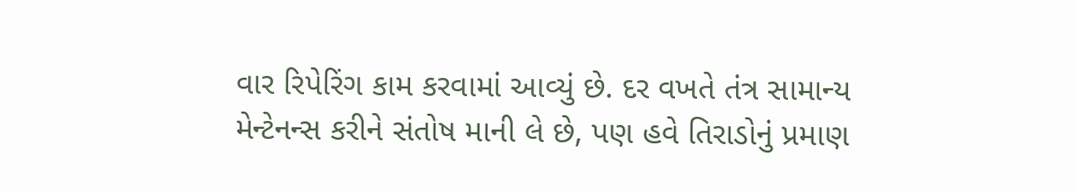વાર રિપેરિંગ કામ કરવામાં આવ્યું છે. દર વખતે તંત્ર સામાન્ય મેન્ટેનન્સ કરીને સંતોષ માની લે છે, પણ હવે તિરાડોનું પ્રમાણ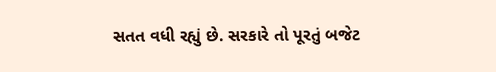સતત વધી રહ્યું છે. સરકારે તો પૂરતું બજેટ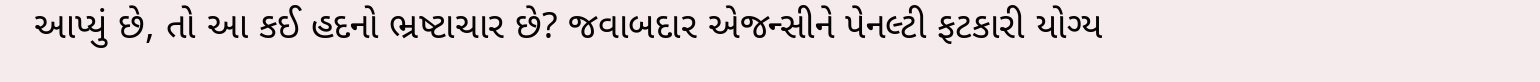આપ્યું છે, તો આ કઈ હદનો ભ્રષ્ટાચાર છે? જવાબદાર એજન્સીને પેનલ્ટી ફટકારી યોગ્ય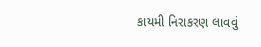કાયમી નિરાકરણ લાવવું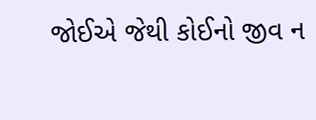જોઈએ જેથી કોઈનો જીવ ન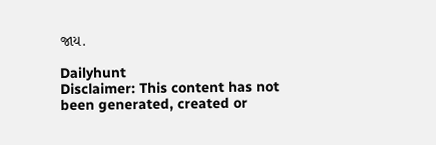જાય.

Dailyhunt
Disclaimer: This content has not been generated, created or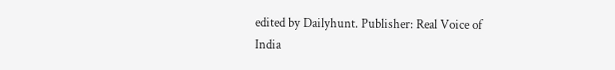edited by Dailyhunt. Publisher: Real Voice of India